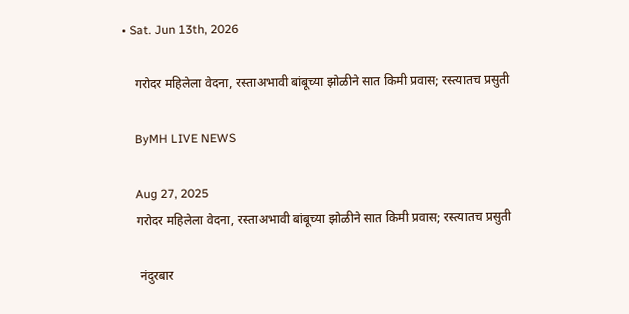• Sat. Jun 13th, 2026

    गरोदर महिलेला वेदना, रस्ताअभावी बांबूच्या झोळीने सात किमी प्रवास; रस्त्यातच प्रसुती

    ByMH LIVE NEWS

    Aug 27, 2025
    गरोदर महिलेला वेदना, रस्ताअभावी बांबूच्या झोळीने सात किमी प्रवास; रस्त्यातच प्रसुती

     नंदुरबार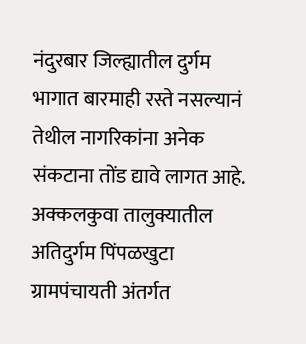नंदुरबार जिल्ह्यातील दुर्गम भागात बारमाही रस्ते नसल्यानं तेथील नागरिकांना अनेक संकटाना तोंड द्यावे लागत आहे. अक्कलकुवा तालुक्यातील अतिदुर्गम पिंपळखुटा ग्रामपंचायती अंतर्गत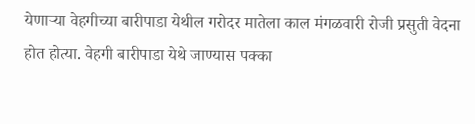येणाऱ्या वेहगीच्या बारीपाडा येथील गरोदर मातेला काल मंगळवारी रोजी प्रसुती वेदना होत होत्या. वेहगी बारीपाडा येथे जाण्यास पक्का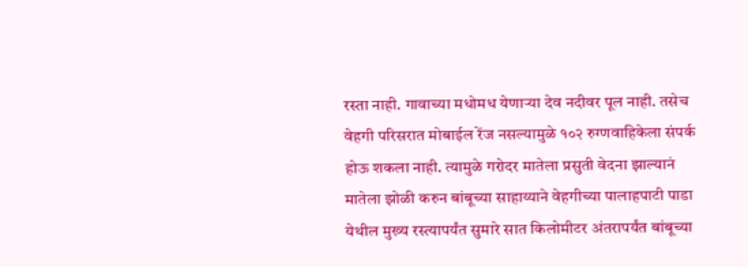रस्ता नाही. गावाच्या मधोमध येणाऱ्या देव नदीवर पूल नाही. तसेच वेहगी परिसरात मोबाईल रेंज नसल्यामुळे १०२ रुग्णवाहिकेला संपर्क होऊ शकला नाही. त्यामुळे गरोदर मातेला प्रसुती वेदना झाल्यानं मातेला झोळी करुन बांबूच्या साहाय्याने वेहगीच्या पालाहपाटी पाडा येथील मुख्य रस्त्यापर्यंत सुमारे सात किलोमीटर अंतरापर्यंत बांबूच्या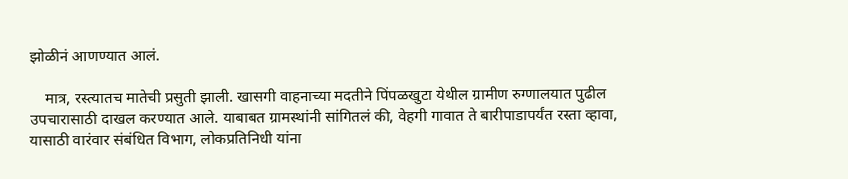झोळीनं आणण्यात आलं.

    मात्र, रस्त्यातच मातेची प्रसुती झाली. खासगी वाहनाच्या मदतीने पिंपळखुटा येथील ग्रामीण रुग्णालयात पुढील उपचारासाठी दाखल करण्यात आले. याबाबत ग्रामस्थांनी सांगितलं की, वेहगी गावात ते बारीपाडापर्यंत रस्ता व्हावा, यासाठी वारंवार संबंधित विभाग, लोकप्रतिनिधी यांना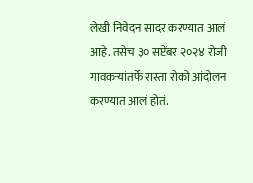लेखी निवेदन सादर करण्यात आलं आहे. तसेच ३० सप्टेंबर २०२४ रोजी गावकऱ्यांतर्फे रास्ता रोको आंदोलन करण्यात आलं होतं.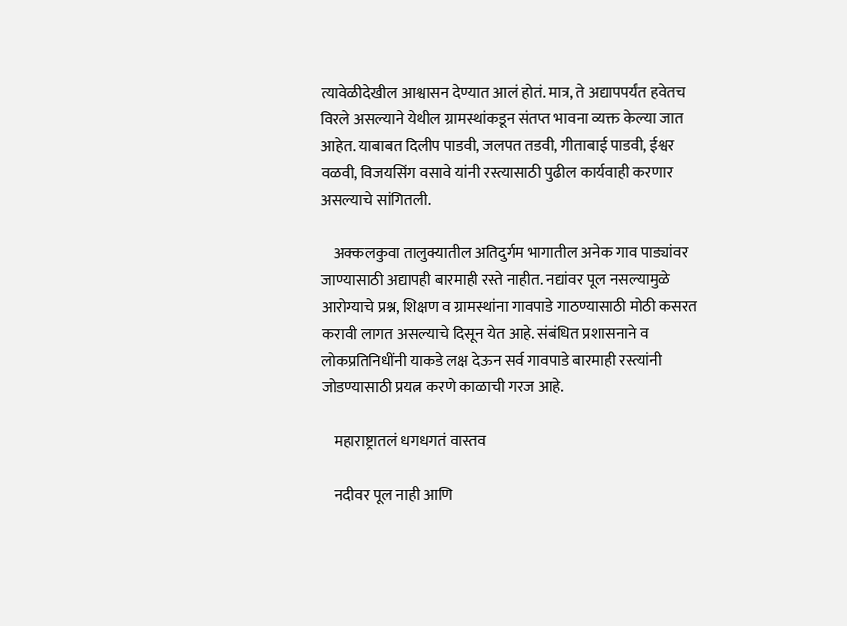त्यावेळीदेखील आश्वासन देण्यात आलं होतं. मात्र, ते अद्यापपर्यंत हवेतच विरले असल्याने येथील ग्रामस्थांकडून संतप्त भावना व्यक्त केल्या जात आहेत. याबाबत दिलीप पाडवी, जलपत तडवी, गीताबाई पाडवी, ईश्वर वळवी, विजयसिंग वसावे यांनी रस्त्यासाठी पुढील कार्यवाही करणार असल्याचे सांगितली.

    अक्कलकुवा तालुक्यातील अतिदुर्गम भागातील अनेक गाव पाड्यांवर जाण्यासाठी अद्यापही बारमाही रस्ते नाहीत. नद्यांवर पूल नसल्यामुळे आरोग्याचे प्रश्न, शिक्षण व ग्रामस्थांना गावपाडे गाठण्यासाठी मोठी कसरत करावी लागत असल्याचे दिसून येत आहे. संबंधित प्रशासनाने व लोकप्रतिनिधींनी याकडे लक्ष देऊन सर्व गावपाडे बारमाही रस्त्यांनी जोडण्यासाठी प्रयत्न करणे काळाची गरज आहे.

    महाराष्ट्रातलं धगधगतं वास्तव

    नदीवर पूल नाही आणि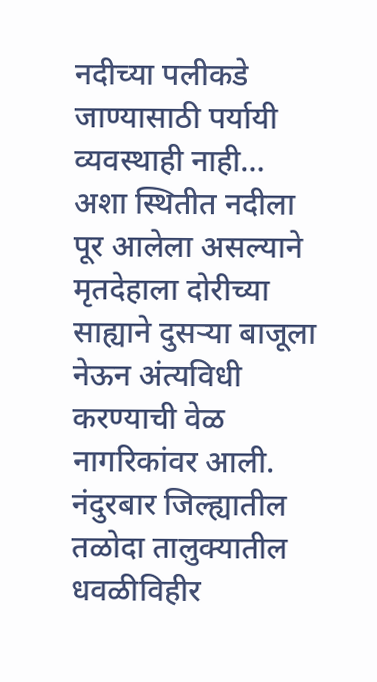नदीच्या पलीकडे जाण्यासाठी पर्यायी व्यवस्थाही नाही… अशा स्थितीत नदीला पूर आलेला असल्याने मृतदेहाला दोरीच्या साह्याने दुसऱ्या बाजूला नेऊन अंत्यविधी करण्याची वेळ नागरिकांवर आली. नंदुरबार जिल्ह्यातील तळोदा तालुक्यातील धवळीविहीर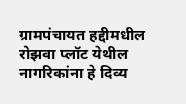ग्रामपंचायत हद्दीमधील रोझवा प्लॉट येथील नागरिकांना हे दिव्य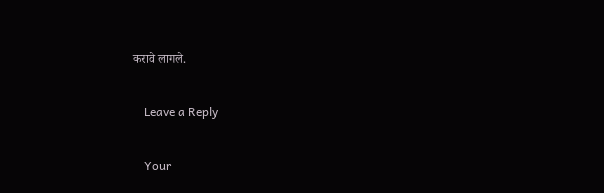करावे लागले.

    Leave a Reply

    Your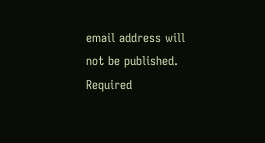email address will not be published. Required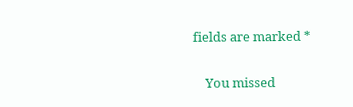fields are marked *

    You missed